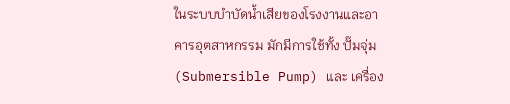ในระบบบำบัดน้ำเสียของโรงงานและอาคารอุตสาหกรรม มักมีการใช้ทั้ง ปั๊มจุ่ม (Submersible Pump) และ เครื่อง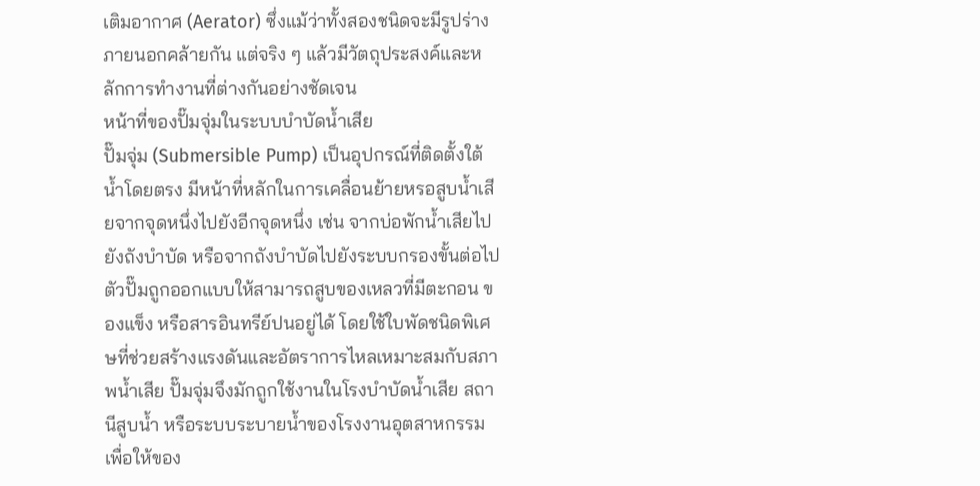เติมอากาศ (Aerator) ซึ่งแม้ว่าทั้งสองชนิดจะมีรูปร่างภายนอกคล้ายกัน แต่จริง ๆ แล้วมีวัตถุประสงค์และหลักการทำงานที่ต่างกันอย่างชัดเจน
หน้าที่ของปั๊มจุ่มในระบบบำบัดน้ำเสีย
ปั๊มจุ่ม (Submersible Pump) เป็นอุปกรณ์ที่ติดตั้งใต้น้ำโดยตรง มีหน้าที่หลักในการเคลื่อนย้ายหรอสูบน้ำเสียจากจุดหนึ่งไปยังอีกจุดหนึ่ง เช่น จากบ่อพักน้ำเสียไปยังถังบำบัด หรือจากถังบำบัดไปยังระบบกรองขั้นต่อไป
ตัวปั๊มถูกออกแบบให้สามารถสูบของเหลวที่มีตะกอน ของแข็ง หรือสารอินทรีย์ปนอยู่ได้ โดยใช้ใบพัดชนิดพิเศษที่ช่วยสร้างแรงดันและอัตราการไหลเหมาะสมกับสภาพน้ำเสีย ปั๊มจุ่มจึงมักถูกใช้งานในโรงบำบัดน้ำเสีย สถานีสูบน้ำ หรือระบบระบายน้ำของโรงงานอุตสาหกรรม เพื่อให้ของ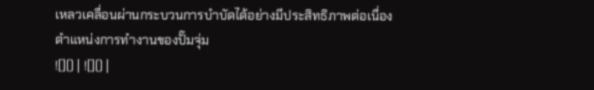เหลวเคลื่อนผ่านกระบวนการบำบัดได้อย่างมีประสิทธิภาพต่อเนื่อง
ตำแหน่งการทำงานของปั๊มจุ่ม
![]() | ![]() |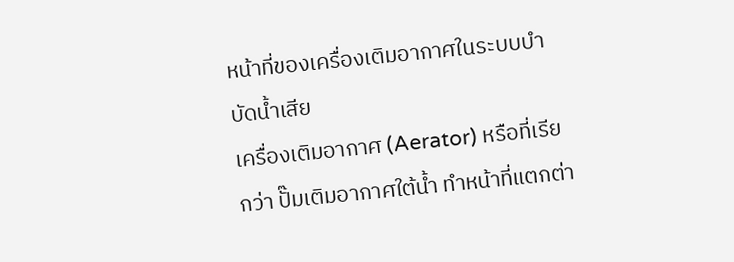หน้าที่ของเครื่องเติมอากาศในระบบบำบัดน้ำเสีย
เครื่องเติมอากาศ (Aerator) หรือที่เรียกว่า ปั๊มเติมอากาศใต้น้ำ ทำหน้าที่แตกต่า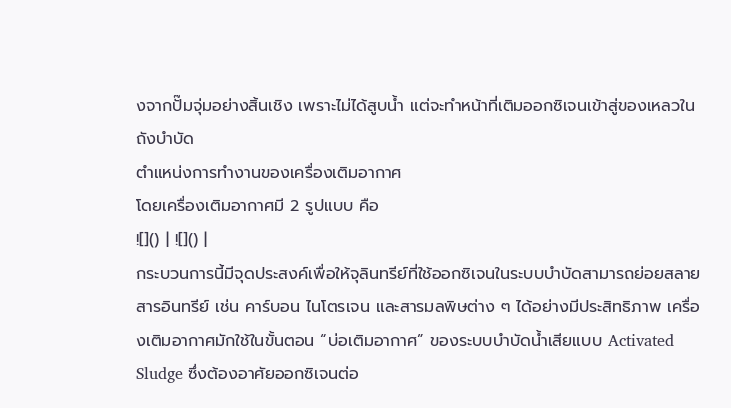งจากปั๊มจุ่มอย่างสิ้นเชิง เพราะไม่ได้สูบน้ำ แต่จะทำหน้าที่เติมออกซิเจนเข้าสู่ของเหลวในถังบำบัด
ตำแหน่งการทำงานของเครื่องเติมอากาศ
โดยเครื่องเติมอากาศมี 2 รูปแบบ คือ
![]() | ![]() |
กระบวนการนี้มีจุดประสงค์เพื่อให้จุลินทรีย์ที่ใช้ออกซิเจนในระบบบำบัดสามารถย่อยสลายสารอินทรีย์ เช่น คาร์บอน ไนโตรเจน และสารมลพิษต่าง ๆ ได้อย่างมีประสิทธิภาพ เครื่องเติมอากาศมักใช้ในขั้นตอน “บ่อเติมอากาศ” ของระบบบำบัดน้ำเสียแบบ Activated Sludge ซึ่งต้องอาศัยออกซิเจนต่อ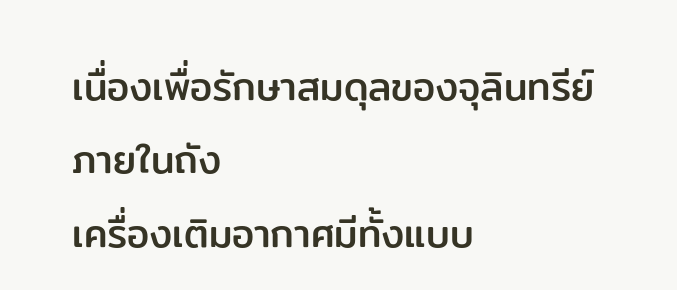เนื่องเพื่อรักษาสมดุลของจุลินทรีย์ภายในถัง
เครื่องเติมอากาศมีทั้งแบบ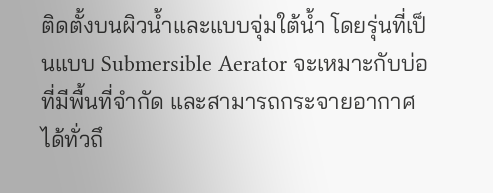ติดตั้งบนผิวน้ำและแบบจุ่มใต้น้ำ โดยรุ่นที่เป็นแบบ Submersible Aerator จะเหมาะกับบ่อที่มีพื้นที่จำกัด และสามารถกระจายอากาศได้ทั่วถึ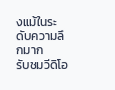งแม้ในระดับความลึกมาก
รับชมวีดิโอ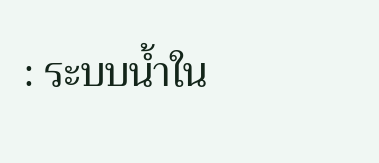: ระบบน้ำใน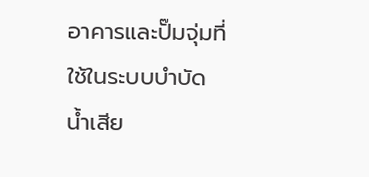อาคารและปั๊มจุ่มที่ใช้ในระบบบำบัดน้ำเสีย